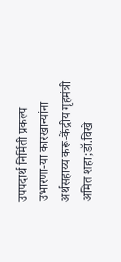उपपदार्थ निर्मिती प्रकल्‍प उभारणा-या कारखान्‍यांना अर्थसहाय्य करू-केंद्रीय गृहमंत्री अमित शहा;डॉ.विखे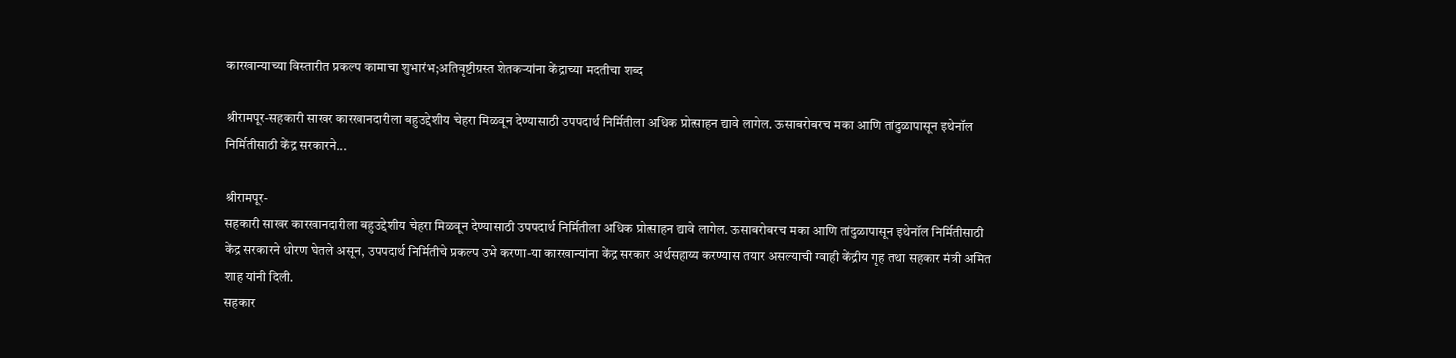कारखान्‍याच्‍या विस्‍तारीत प्रकल्‍प कामाचा शुभारंभ;अतिवृष्टीग्रस्त शेतकऱ्यांना केंद्राच्या मदतीचा शब्द

श्रीरामपूर-सहकारी साखर कारखानदारीला बहुउद्देशीय चेहरा मिळवून देण्‍यासाठी उपपदार्थ निर्मितीला अधिक प्रोत्‍साहन द्यावे लागेल. ऊसाबरोबरच मका आणि तांदुळापासून इथेनॉल निर्मितीसाठी केंद्र सरकारने...

श्रीरामपूर-
सहकारी साखर कारखानदारीला बहुउद्देशीय चेहरा मिळवून देण्‍यासाठी उपपदार्थ निर्मितीला अधिक प्रोत्‍साहन द्यावे लागेल. ऊसाबरोबरच मका आणि तांदुळापासून इथेनॉल निर्मितीसाठी केंद्र सरकारने धोरण घेतले असून, उपपदार्थ निर्मितीचे प्रकल्‍प उभे करणा-या कारखान्‍यांना केंद्र सरकार अर्थसहाय्य करण्‍यास तयार असल्‍याची ग्‍वाही केंद्रीय गृह तथा सहकार मंत्री अमित शाह यांनी दिली.
सहकार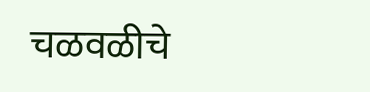चळवळीचे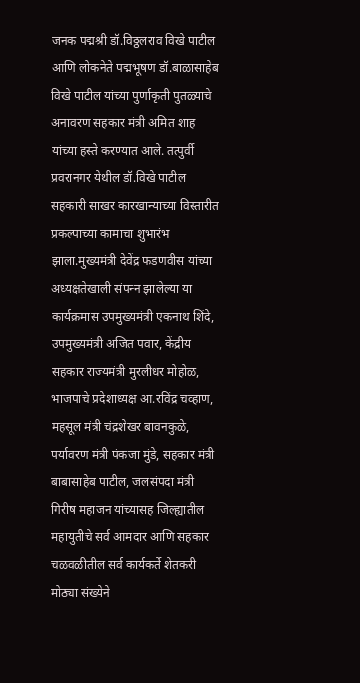जनक पद्मश्री डॉ.विठ्ठलराव विखे पाटील आणि लोकनेते पद्मभूषण डॉ.बाळासाहेब विखे पाटील यांच्‍या पुर्णाकृती पुतळ्याचे अनावरण सहकार मंत्री अमित शाह यांच्‍या हस्‍ते करण्यात आले. तत्‍पुर्वी प्रवरानगर येथील डॉ.विखे पाटील सहकारी साखर कारखान्‍याच्‍या विस्‍तारीत प्रकल्‍पाच्‍या कामाचा शुभारंभ झाला.मुख्‍यमंत्री देवेंद्र फडणवीस यांच्‍या अध्‍यक्षतेखाली संपन्‍न झालेल्‍या या कार्यक्रमास उपमुख्‍यमंत्री एकनाथ शिंदे, उपमुख्‍यमंत्री अजित पवार, केंद्रीय सहकार राज्‍यमंत्री मुरलीधर मोहोळ, भाजपाचे प्रदेशाध्‍यक्ष आ.रविंद्र चव्‍हाण, महसूल मंत्री चंद्रशेखर बावनकुळे, पर्यावरण मंत्री पंकजा मुंडे, सहकार मंत्री बाबासाहेब पाटील, जलसंपदा मंत्री गिरीष महाजन यांच्‍यासह जिल्‍ह्यातील महायुतीचे सर्व आमदार आणि सहकार चळवळीतील सर्व कार्यकर्ते शेतकरी मोठ्या संख्‍येने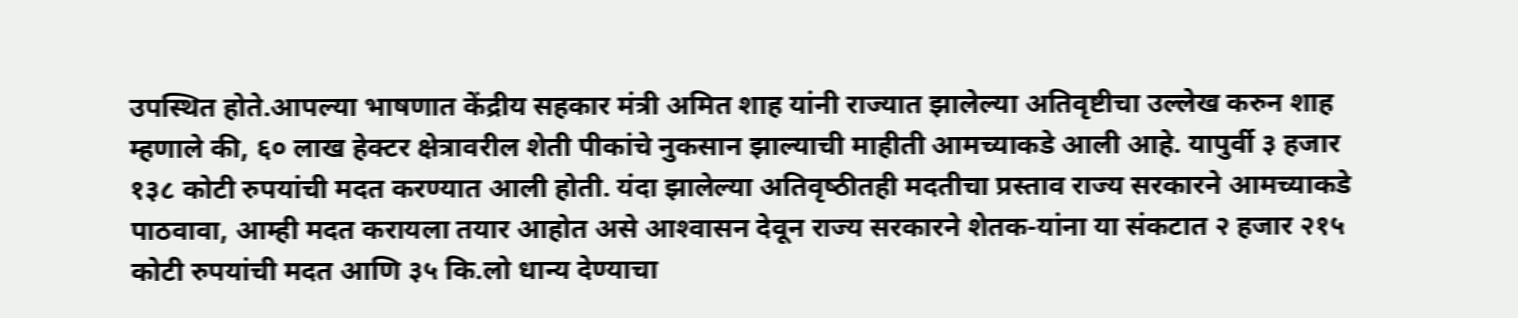उपस्थित होते.आपल्‍या भाषणात केंद्रीय सहकार मंत्री अमित शाह यांनी राज्‍यात झालेल्‍या अतिवृष्टीचा उल्‍लेख करुन शाह म्‍हणाले की, ६० लाख हेक्‍टर क्षेत्रावरील शेती पीकांचे नुकसान झाल्‍याची माहीती आमच्‍याकडे आली आहे. यापुर्वी ३ हजार १३८ कोटी रुपयांची मदत करण्‍यात आली होती. यंदा झालेल्‍या अतिवृष्‍ठीतही मदतीचा प्रस्‍ताव राज्‍य सरकारने आमच्‍याकडे पाठवावा, आम्‍ही मदत करायला तयार आहोत असे आश्‍वासन देवून राज्‍य सरकारने शेतक-यांना या संकटात २ हजार २१५ कोटी रुपयांची मदत आणि ३५ कि.लो धान्‍य देण्‍याचा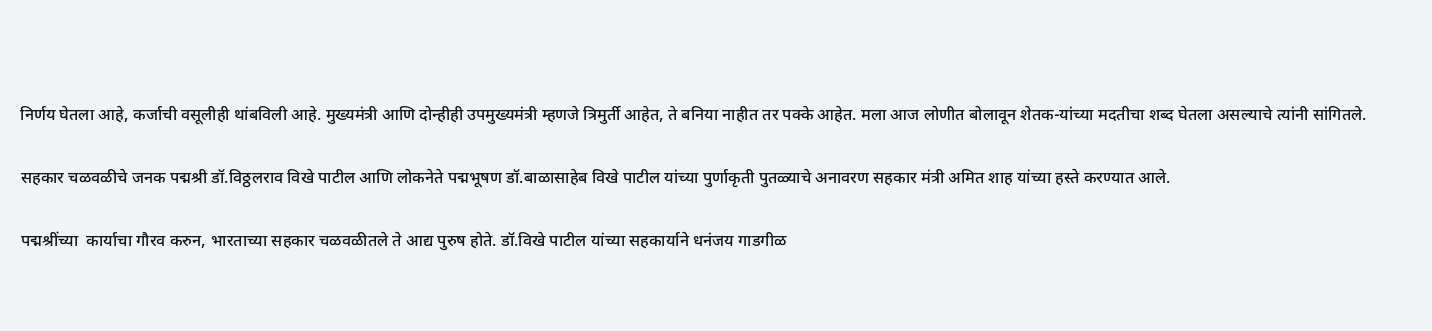निर्णय घेतला आहे, कर्जाची वसूलीही थांबविली आहे. मुख्‍यमंत्री आणि दोन्‍हीही उपमुख्‍यमंत्री म्‍हणजे त्रिमुर्ती आहेत, ते बनिया नाहीत तर पक्‍के आहेत. मला आज लोणीत बोलावून शेतक-यांच्‍या मदतीचा शब्‍द घेतला असल्‍याचे त्‍यांनी सांगितले.

सहकार चळवळीचे जनक पद्मश्री डॉ.विठ्ठलराव विखे पाटील आणि लोकनेते पद्मभूषण डॉ.बाळासाहेब विखे पाटील यांच्‍या पुर्णाकृती पुतळ्याचे अनावरण सहकार मंत्री अमित शाह यांच्‍या हस्‍ते करण्यात आले.

पद्मश्रींच्‍या  कार्याचा गौरव करुन, भारताच्‍या सहकार चळवळीतले ते आद्य पुरुष होते. डॉ.विखे पाटील यांच्‍या सहकार्याने धनंजय गाडगीळ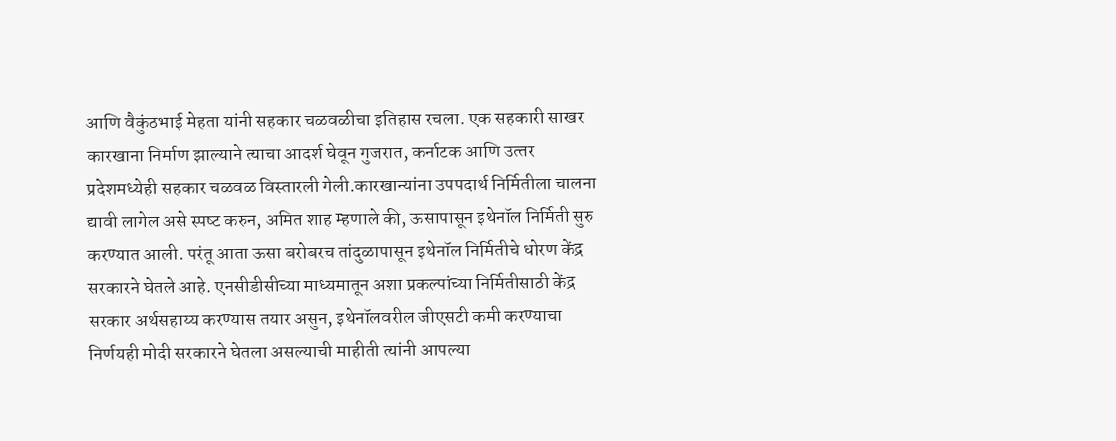आणि वैकुंठभाई मेहता यांनी सहकार चळवळीचा इति‍हास रचला. एक सहकारी साखर कारखाना निर्माण झाल्‍याने त्‍याचा आदर्श घेवून गुजरात, कर्नाटक आणि उत्‍तर प्रदेशमध्‍येही सहकार चळवळ विस्‍तारली गेली.कारखान्‍यांना उपपदार्थ निर्मितीला चालना द्यावी लागेल असे स्‍पष्‍ट करुन, अमित शाह म्‍हणाले की, ऊसापासून इथेनॉल निर्मिती सुरु करण्‍यात आली. परंतू आता ऊसा बरोबरच तांदुळापासून इथेनॉल निर्मितीचे धोरण केंद्र सरकारने घेतले आहे. एनसीडीसीच्‍या माध्‍यमातून अशा प्रकल्‍पांच्‍या निर्मितीसाठी केंद्र सरकार अर्थसहाय्य करण्‍यास तयार असुन, इथेनॉलवरील जीएसटी कमी करण्‍याचा निर्णयही मोदी सरकारने घेतला असल्‍याची माहीती त्‍यांनी आपल्‍या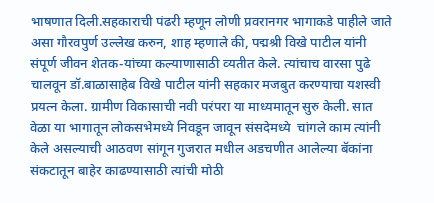भाषणात दिली.सहकाराची पंढरी म्‍हणून लोणी प्रवरानगर भागाकडे पाहीले जाते असा गौरवपुर्ण उल्‍लेख करुन, शाह म्‍हणाले की, पद्मश्री विखे पाटील यांनी संपूर्ण जीवन शेतक-यांच्‍या कल्‍याणासाठी व्‍यतीत केले. त्‍यांचाच वारसा पुढे चालवून डॉ.बाळासाहेब विखे पाटील यांनी सहकार मजबुत करण्‍याचा यशस्‍वी प्रयत्‍न केला. ग्रामीण विकासाची नवी परंपरा या माध्‍यमातून सुरु केली. सात वेळा या भागातून लोकसभेमध्‍ये निवडून जावून संसदेमध्‍ये  चांगले काम त्‍यांनी केले असल्‍याची आठवण सांगून गुजरात मधील अडचणीत आलेल्‍या बॅकांना संकटातून बाहेर काढण्‍यासाठी त्‍यांची मोठी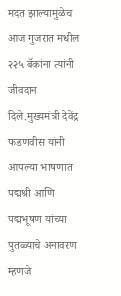मदत झाल्‍यामुळेच आज गुजरात मधील २२५ बॅकांना त्‍यांनी जीवदान दिले.मुख्‍यमंत्री देवेंद्र फडणवीस यांनी आपल्‍या भाषणात पद्मश्री आणि पद्मभूषण यांच्‍या पुतळ्याचे अनावरण म्‍हणजे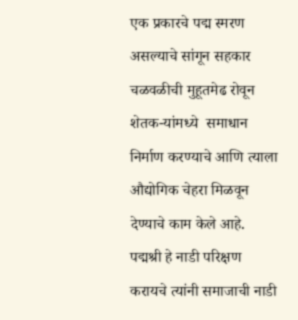एक प्रकारचे पद्म स्‍मरण असल्‍याचे सांगून सहकार चळवळीची मुहूतमेढ रोवून शेतक-यांमध्‍ये  समाधान निर्माण करण्‍याचे आणि त्‍याला औद्योगिक चेहरा मिळवून देण्‍याचे काम केले आहे. पद्मश्री हे नाडी परिक्षण करायचे त्‍यांनी समाजाची नाडी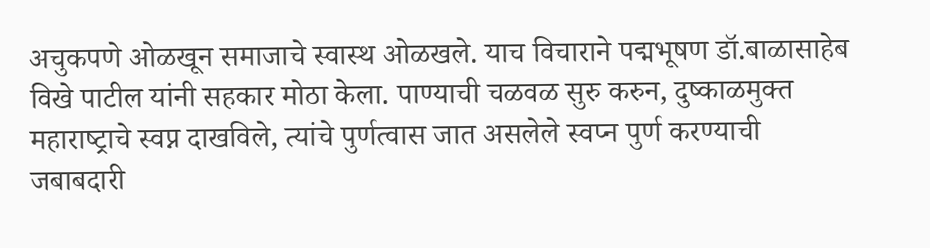अचुकपणे ओळखून समाजाचे स्‍वास्‍थ ओळखले. याच विचाराने पद्मभूषण डॉ.बाळासाहेब विखे पाटील यांनी सहकार मोठा केला. पाण्‍याची चळवळ सुरु करुन, दुष्‍काळमुक्‍त महाराष्‍ट्राचे स्‍वप्न दाखविले, त्‍यांचे पुर्णत्‍वास जात असलेले स्‍वप्‍न पुर्ण करण्‍याची जबाबदारी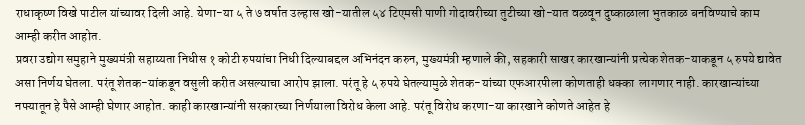राधाकृष्‍ण विखे पाटील यांच्‍यावर दिली आहे. येणा-या ५ ते ७ वर्षात उल्‍हास खो-यातील ५४ टिएमसी पाणी गोदावरीच्‍या तुटीच्‍या खो-यात वळवून दुष्‍काळाला भुतकाळ बनविण्‍याचे काम आम्‍ही करीत आहोत.
प्रवरा उद्योग समुहाने मुख्‍यमंत्री सहाय्यता निधीस १ कोटी रुपयांचा निधी दिल्‍याबद्दल अभिनंदन करुन, मुख्‍यमंत्री म्‍हणाले की, सहकारी साखर कारखान्‍यांनी प्रत्‍येक शेतक-याकडून ५ रुपये द्यावेत असा निर्णय घेतला. परंतू शेतक-यांकडून वसुली करीत असल्‍याचा आरोप झाला. परंतू हे ५ रुपये घेतल्‍यामुळे शेतक-यांच्‍या एफआरपीला कोणताही धक्‍का  लागणार नाही. कारखान्‍यांच्‍या नफ्यातून हे पैसे आम्‍ही घेणार आहोत. काही कारखान्‍यांनी सरकारच्‍या निर्णयाला विरोध केला आहे. परंतू विरोध करणा-या कारखाने कोणते आहेत हे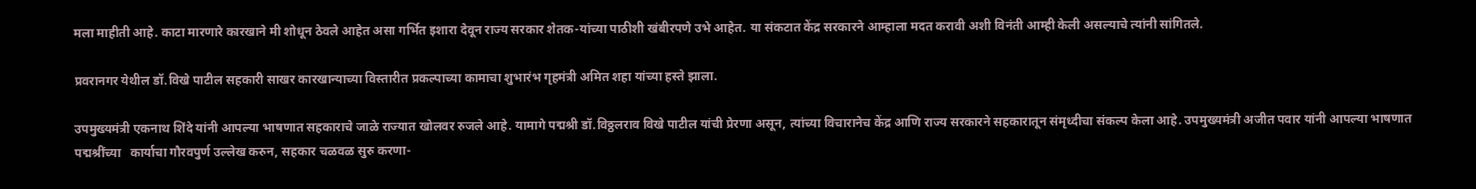मला माहीती आहे. काटा मारणारे कारखाने मी शोधून ठेवले आहेत असा गर्भित इशारा देवून राज्‍य सरकार शेतक-यांच्‍या पाठीशी खंबीरपणे उभे आहेत. या संकटात केंद्र सरकारने आम्‍हाला मदत करावी अशी विनंती आम्‍ही केली असल्‍याचे त्‍यांनी सांगितले.

प्रवरानगर येथील डॉ.विखे पाटील सहकारी साखर कारखान्‍याच्‍या विस्‍तारीत प्रकल्‍पाच्‍या कामाचा शुभारंभ गृहमंत्री अमित शहा यांच्या हस्ते झाला.

उपमुख्‍यमंत्री एकनाथ शिंदे यांनी आपल्‍या भाषणात सहकाराचे जाळे राज्‍यात खोलवर रुजले आहे. यामागे पद्मश्री डॉ.विठ्ठलराव विखे पाटील यांची प्रेरणा असून, त्‍यांच्‍या विचारानेच केंद्र आणि राज्‍य सरकारने सहकारातून संमृध्‍दीचा संकल्‍प केला आहे. उपमुख्‍यमंत्री अजीत पवार यांनी आपल्‍या भाषणात पद्मश्रींच्‍या   कार्याचा गौरवपुर्ण उल्‍लेख करुन, सहकार चळवळ सुरु करणा-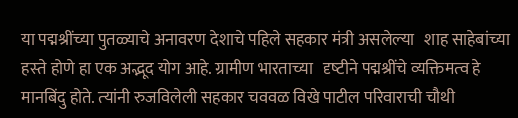या पद्मश्रींच्‍या पुतळ्याचे अनावरण देशाचे पहिले सहकार मंत्री असलेल्‍या   शाह साहेबांच्‍या हस्‍ते होणे हा एक अद्भूद योग आहे. ग्रामीण भारताच्‍या   दृष्‍टीने पद्मश्रींचे व्‍यक्तिमत्‍व हे मानबिंदु होते. त्‍यांनी रुजविलेली सहकार चववळ विखे पाटील परिवाराची चौथी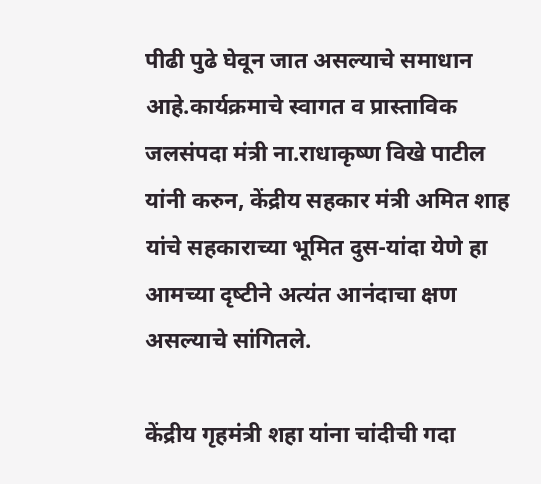पीढी पुढे घेवून जात असल्‍याचे समाधान आहे.कार्यक्रमाचे स्‍वागत व प्रास्‍ताविक जलसंपदा मंत्री ना.राधाकृष्‍ण विखे पाटील यांनी करुन, केंद्रीय सहकार मंत्री अमित शाह यांचे सहकाराच्‍या भूमित दुस-यांदा येणे हा आमच्‍या दृष्‍टीने अत्‍यंत आनंदाचा क्षण असल्‍याचे सांगितले.

केंद्रीय गृहमंत्री शहा यांना चांदीची गदा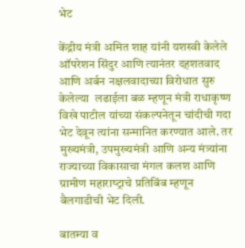भेट

केंद्रीय मंत्री अमित शाह यांनी यशस्‍वी केलेले ऑपरेशन सिंदुर आणि त्‍यानंतर दहशतवाद आणि अर्बन नक्षलवादाच्‍या विरोधात सुरु केलेल्‍या  लढाईला बळ म्‍हणून मंत्री राधाकृष्‍ण विखे पाटील यांच्‍या संकल्‍पनेतून चांदीची गदा भेट देवून त्‍यांना सन्‍मानित करण्‍यात आले. तर मुख्‍यमंत्री, उपमुख्‍यमंत्री आणि अन्‍य मंत्र्यांना राज्‍याच्‍या विकासाचा मंगल कलश आणि ग्रामीण महाराष्‍ट्राचे प्रतिबिंब म्‍हणून बैलगाडीची भेट दिली.

बातम्या व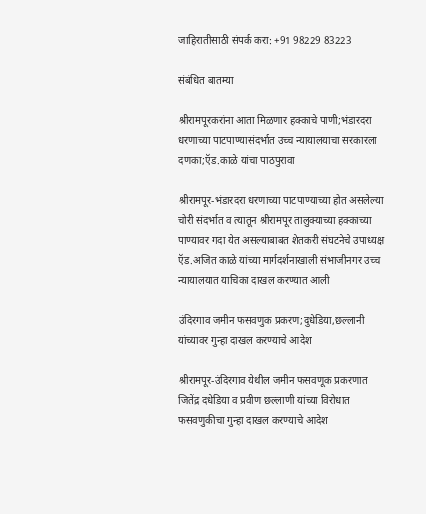जाहिरातीसाठी संपर्क करा: +91 98229 83223

संबंधित बातम्या

श्रीरामपूरकरांना आता मिळणार हक्काचे पाणी;भंडारदरा धरणाच्या पाटपाण्यासंदर्भात उच्च न्यायालयाचा सरकारला दणका;ऍड.काळे यांचा पाठपुरावा

श्रीरामपूर-भंडारदरा धरणाच्या पाटपाण्याच्या होत असलेल्या चोरी संदर्भात व त्यातून श्रीरामपूर तालुक्याच्या हक्काच्या पाण्यावर गदा येत असल्याबाबत शेतकरी संघटनेचे उपाध्यक्ष ऍड.अजित काळे यांच्या मार्गदर्शनाखाली संभाजीनगर उच्च न्यायालयात याचिका दाखल करण्यात आली

उंदिरगाव जमीन फसवणुक प्रकरण;दुधेडिया,छल्लानी यांच्यावर गुन्हा दाखल करण्याचे आदेश

श्रीरामपूर-उंदिरगाव येथील जमीन फसवणूक प्रकरणात जितेंद्र दधेडिया व प्रवीण छल्लाणी यांच्या विरोधात फसवणुकीचा गुन्हा दाखल करण्याचे आदेश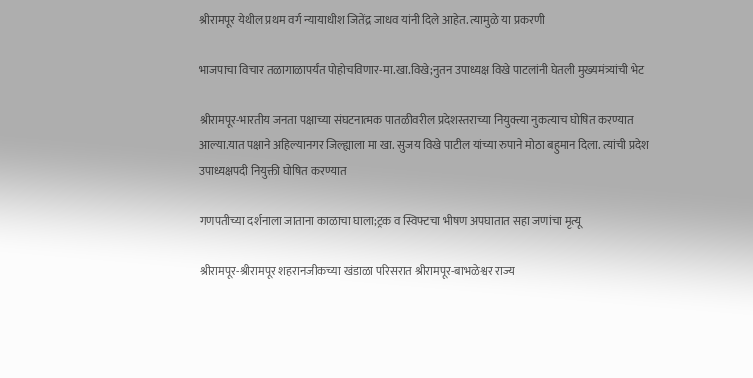श्रीरामपूर येथील प्रथम वर्ग न्यायाधीश जितेंद्र जाधव यांनी दिले आहेत. त्यामुळे या प्रकरणी

भाजपाचा विचार तळागाळापर्यंत पोहोचविणार-मा.खा.विखे;नुतन उपाध्यक्ष विखे पाटलांनी घेतली मुख्यमंत्र्यांची भेट

श्रीरामपूर-भारतीय जनता पक्षाच्या संघटनात्मक पातळीवरील प्रदेशस्तराच्या नियुक्त्या नुकत्याच घोषित करण्यात आल्या.यात पक्षाने अहिल्यानगर जिल्ह्याला मा खा. सुजय विखे पाटील यांच्या रुपाने मोठा बहुमान दिला. त्यांची प्रदेश उपाध्यक्षपदी नियुक्ती घोषित करण्यात

गणपतीच्या दर्शनाला जाताना काळाचा घाला;ट्रक व स्विफ्टचा भीषण अपघातात सहा जणांचा मृत्यू

श्रीरामपूर-श्रीरामपूर शहरानजीकच्या खंडाळा परिसरात श्रीरामपूर-बाभळेश्वर राज्य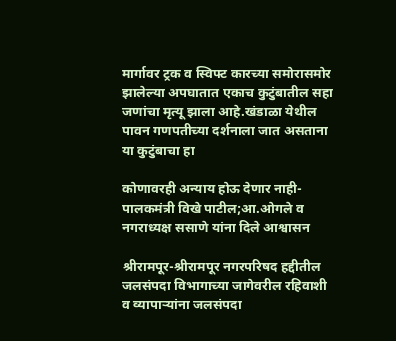मार्गावर ट्रक व स्विफ्ट कारच्या समोरासमोर झालेल्या अपघातात एकाच कुटुंबातील सहा जणांचा मृत्यू झाला आहे.खंडाळा येथील पावन गणपतीच्या दर्शनाला जात असताना या कुटुंबाचा हा

कोणावरही अन्याय होऊ देणार नाही-पालकमंत्री विखे पाटील;आ.ओगले व नगराध्यक्ष ससाणे यांना दिले आश्वासन

श्रीरामपूर-श्रीरामपूर नगरपरिषद हद्दीतील जलसंपदा विभागाच्या जागेवरील रहिवाशी व व्यापाऱ्यांना जलसंपदा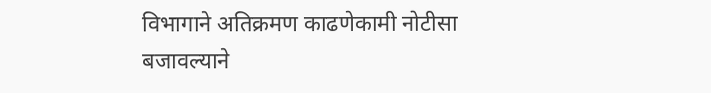विभागाने अतिक्रमण काढणेकामी नोटीसा बजावल्याने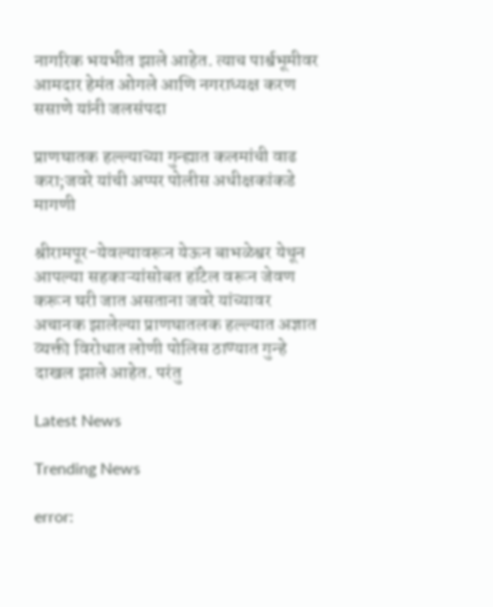नागरिक भयभीत झाले आहेत. त्याच पार्श्वभूमीवर आमदार हेमंत ओगले आणि नगराध्यक्ष करण ससाणे यांनी जलसंपदा

प्राणघातक हल्ल्याच्या गुन्ह्यात कलमांची वाढ करा;जवरे यांची अप्पर पोलीस अधीक्षकांकडे मागणी

श्रीरामपूर-येवल्यावरून येऊन बाभळेश्वर येथून आपल्या सहकाऱ्यांसोबत हॉटेल वरून जेवण करून घरी जात असताना जवरे यांच्यावर अचानक झालेल्या प्राणघातलक हल्ल्यात अज्ञात व्यक्ती विरोधात लोणी पोलिस ठाण्यात गुन्हे दाखल झाले आहेत. परंतु

Latest News

Trending News

error: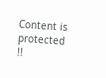Content is protected !!